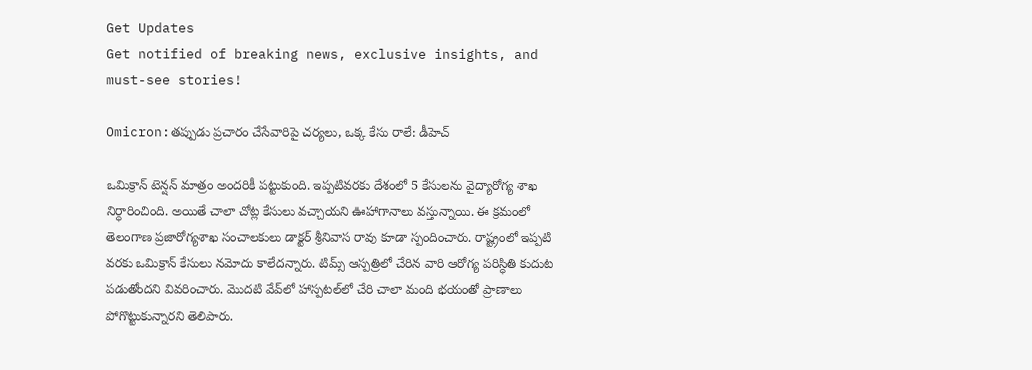Get Updates
Get notified of breaking news, exclusive insights, and must-see stories!

Omicron:తప్పుడు ప్రచారం చేసేవారిపై చర్యలు, ఒక్క కేసు రాలే: డీహెచ్

ఒమిక్రాన్ టెన్షన్ మాత్రం అందరికీ పట్టుకుంది. ఇప్పటివరకు దేశంలో 5 కేసులను వైద్యారోగ్య శాఖ నిర్ధారించింది. అయితే చాలా చోట్ల కేసులు వచ్చాయని ఊహాగానాలు వస్తున్నాయి. ఈ క్రమంలో తెలంగాణ ప్రజారోగ్యశాఖ సంచాలకులు డాక్టర్ శ్రీనివాస రావు కూడా స్పందించారు. రాష్ట్రంలో ఇప్పటి వరకు ఒమిక్రాన్ కేసులు నమోదు కాలేదన్నారు. టిమ్స్ ఆస్పత్రిలో చేరిన వారి ఆరోగ్య పరిస్ధితి కుదుట పడుతోందని వివరించారు. మొదటి వేవ్‌లో హాస్పటల్‌లో చేరి చాలా మంది భయంతో ప్రాణాలు పోగొట్టుకున్నారని తెలిపారు.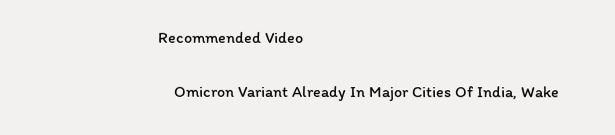Recommended Video

    Omicron Variant Already In Major Cities Of India, Wake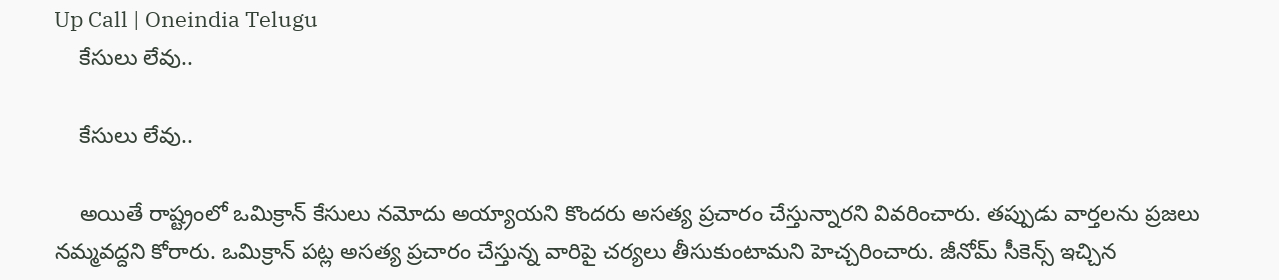Up Call | Oneindia Telugu
    కేసులు లేవు..

    కేసులు లేవు..

    అయితే రాష్ట్రంలో ఒమిక్రాన్ కేసులు నమోదు అయ్యాయని కొందరు అసత్య ప్రచారం చేస్తున్నారని వివరించారు. తప్పుడు వార్తలను ప్రజలు నమ్మవద్దని కోరారు. ఒమిక్రాన్ పట్ల అసత్య ప్రచారం చేస్తున్న వారిపై చర్యలు తీసుకుంటామని హెచ్చరించారు. జీనోమ్ సీకెన్స్ ఇచ్చిన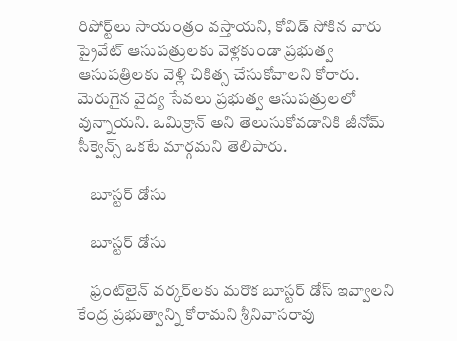రిపోర్ట్‌లు సాయంత్రం వస్తాయని, కోవిడ్ సోకిన వారు ప్రైవేట్ ఆసుపత్రులకు వెళ్లకుండా ప్రభుత్వ ఆసుపత్రిలకు వెళ్లి చికిత్స చేసుకోవాలని కోరారు. మెరుగైన వైద్య సేవలు ప్రభుత్వ ఆసుపత్రులలో వున్నాయని. ఒమిక్రాన్ అని తెలుసుకోవడానికి జీనోమ్ సీక్వెన్స్ ఒకటే మార్గమని తెలిపారు.

    బూస్టర్ డోసు

    బూస్టర్ డోసు

    ఫ్రంట్‌లైన్ వర్కర్‌ల‌కు మరొక బూస్టర్ డోస్ ఇవ్వాలని కేంద్ర ప్రభుత్వాన్ని కోరామని శ్రీనివాసరావు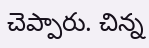చెప్పారు. చిన్న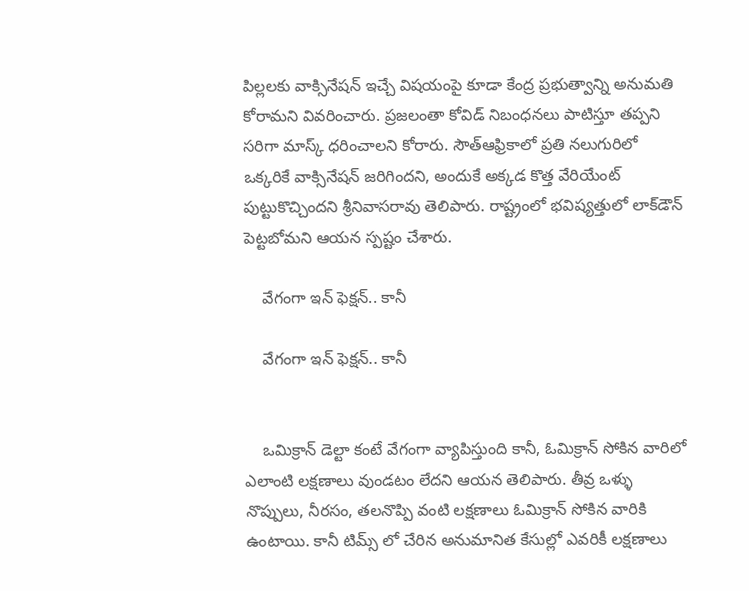పిల్లలకు వాక్సినేషన్ ఇచ్చే విషయంపై కూడా కేంద్ర ప్రభుత్వాన్ని అనుమతి కోరామని వివరించారు. ప్రజలంతా కోవిడ్ నిబంధనలు పాటిస్తూ తప్పని సరిగా మాస్క్ ధరించాలని కోరారు. సౌత్‌ఆఫ్రికా‌లో ప్రతి నలుగురిలో ఒక్కరి‌కే వాక్సినేషన్ జరిగిందని, అందుకే అక్కడ కొత్త వేరియేంట్ పుట్టుకొచ్చిందని శ్రీనివాసరావు తెలిపారు. రాష్ట్రంలో భవిష్యత్తులో లాక్‌డౌన్ పెట్టబోమని ఆయన స్పష్టం చేశారు.

    వేగంగా ఇన్ ఫెక్షన్.. కానీ

    వేగంగా ఇన్ ఫెక్షన్.. కానీ


    ఒమిక్రాన్ డెల్టా కంటే వేగంగా వ్యాపిస్తుంది కానీ, ఓమిక్రాన్ సోకిన వారిలో ఎలాంటి లక్షణాలు వుండటం లేదని ఆయన తెలిపారు. తీవ్ర ఒళ్ళు నొప్పులు, నీరసం, తలనొప్పి వంటి లక్షణాలు ఓమిక్రాన్ సోకిన వారికి ఉంటాయి. కానీ టిమ్స్ లో చేరిన అనుమానిత కేసుల్లో ఎవరికీ లక్షణాలు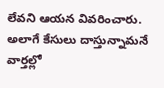లేవని ఆయన వివరించారు. అలాగే కేసులు దాస్తున్నామనే వార్తల్లో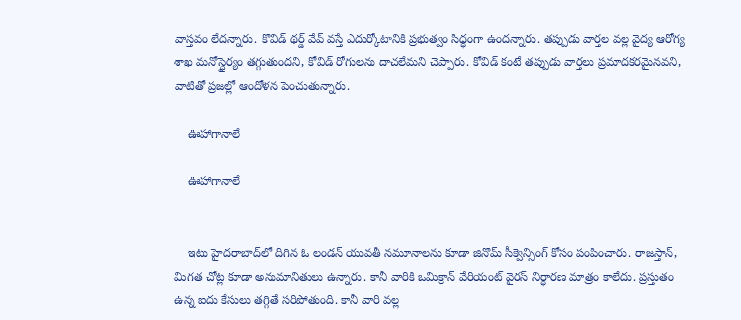వాస్తవం లేదన్నారు. కొవిడ్ థర్డ్ వేవ్ వస్తే ఎదుర్కోటానికి ప్రభుత్వం సిధ్ధంగా ఉందన్నారు. తప్పుడు వార్తల వల్ల వైద్య ఆరోగ్య శాఖ మనోస్థైర్యం తగ్గుతుందని, కోవిడ్ రోగులను దాచలేమని చెప్పారు. కోవిడ్ కంటే తప్పుడు వార్తలు ప్రమాదకరమైనవని, వాటితో ప్రజల్లో ఆందోళన పెంచుతున్నారు.

    ఊహాగానాలే

    ఊహాగానాలే


    ఇటు హైదరాబాద్‌లో దిగిన ఓ లండన్ యువతీ నమూనాలను కూడా జినొమ్ సీక్వెన్సింగ్ కోసం పంపించారు. రాజస్తాన్, మిగత చోట్ల కూడా అనుమానితులు ఉన్నారు. కానీ వారికి ఒమిక్రాన్ వేరియంట్ వైరస్ నిర్ధారణ మాత్రం కాలేదు. ప్రస్తుతం ఉన్న ఐదు కేసులు తగ్గితే సరిపోతుంది. కానీ వారి వల్ల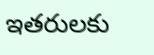ఇతరులకు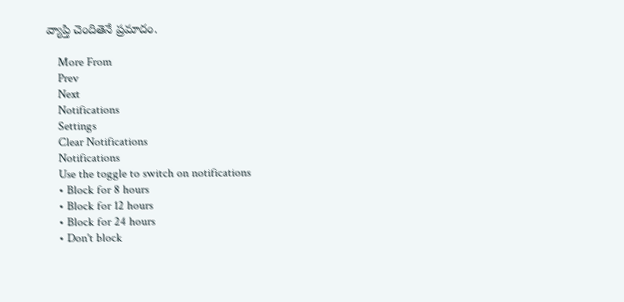వ్యాప్తి చెందితెనే ప్రమాదం.

    More From
    Prev
    Next
    Notifications
    Settings
    Clear Notifications
    Notifications
    Use the toggle to switch on notifications
    • Block for 8 hours
    • Block for 12 hours
    • Block for 24 hours
    • Don't block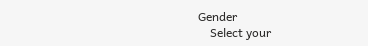Gender
    Select your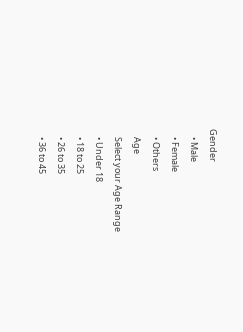Gender
    • Male
    • Female
    • Others
    Age
    Select your Age Range
    • Under 18
    • 18 to 25
    • 26 to 35
    • 36 to 45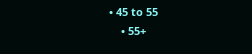• 45 to 55
    • 55+